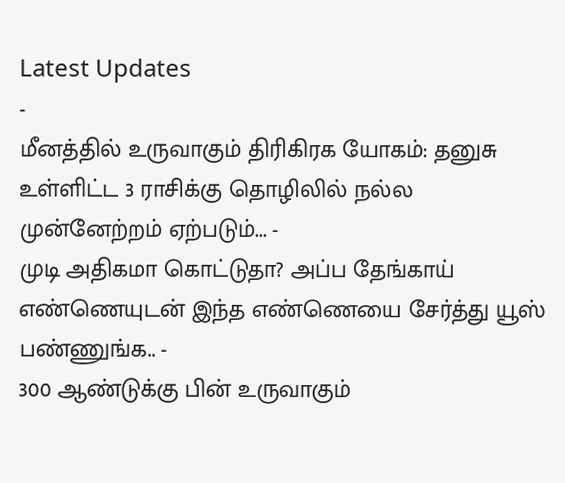Latest Updates
-
மீனத்தில் உருவாகும் திரிகிரக யோகம்: தனுசு உள்ளிட்ட 3 ராசிக்கு தொழிலில் நல்ல முன்னேற்றம் ஏற்படும்... -
முடி அதிகமா கொட்டுதா? அப்ப தேங்காய் எண்ணெயுடன் இந்த எண்ணெயை சேர்த்து யூஸ் பண்ணுங்க.. -
300 ஆண்டுக்கு பின் உருவாகும்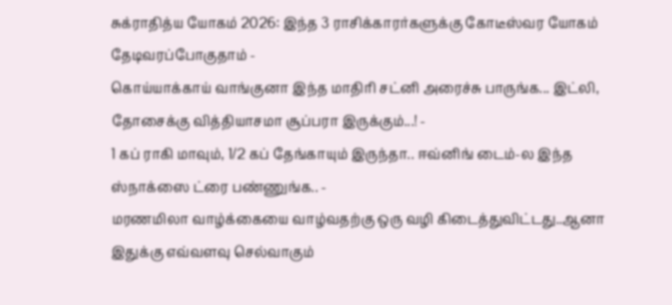சுக்ராதித்ய யோகம் 2026: இந்த 3 ராசிக்காரர்களுக்கு கோடீஸ்வர யோகம் தேடிவரப்போகுதாம் -
கொய்யாக்காய் வாங்குனா இந்த மாதிரி சட்னி அரைச்சு பாருங்க... இட்லி, தோசைக்கு வித்தியாசமா சூப்பரா இருக்கும்...! -
1 கப் ராகி மாவும், 1/2 கப் தேங்காயும் இருந்தா.. ஈவ்னிங் டைம்-ல இந்த ஸ்நாக்ஸை ட்ரை பண்ணுங்க.. -
மரணமிலா வாழ்க்கையை வாழ்வதற்கு ஒரு வழி கிடைத்துவிட்டது..ஆனா இதுக்கு எவ்வளவு செல்வாகும்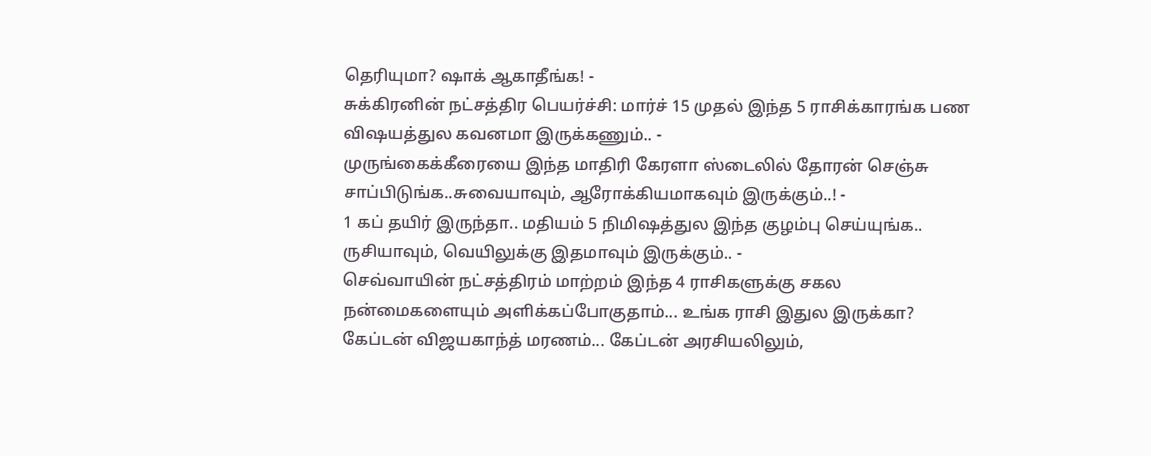தெரியுமா? ஷாக் ஆகாதீங்க! -
சுக்கிரனின் நட்சத்திர பெயர்ச்சி: மார்ச் 15 முதல் இந்த 5 ராசிக்காரங்க பண விஷயத்துல கவனமா இருக்கணும்.. -
முருங்கைக்கீரையை இந்த மாதிரி கேரளா ஸ்டைலில் தோரன் செஞ்சு சாப்பிடுங்க..சுவையாவும், ஆரோக்கியமாகவும் இருக்கும்..! -
1 கப் தயிர் இருந்தா.. மதியம் 5 நிமிஷத்துல இந்த குழம்பு செய்யுங்க.. ருசியாவும், வெயிலுக்கு இதமாவும் இருக்கும்.. -
செவ்வாயின் நட்சத்திரம் மாற்றம் இந்த 4 ராசிகளுக்கு சகல நன்மைகளையும் அளிக்கப்போகுதாம்... உங்க ராசி இதுல இருக்கா?
கேப்டன் விஜயகாந்த் மரணம்... கேப்டன் அரசியலிலும்,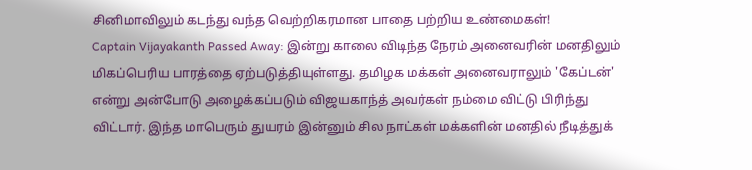சினிமாவிலும் கடந்து வந்த வெற்றிகரமான பாதை பற்றிய உண்மைகள்!
Captain Vijayakanth Passed Away: இன்று காலை விடிந்த நேரம் அனைவரின் மனதிலும் மிகப்பெரிய பாரத்தை ஏற்படுத்தியுள்ளது. தமிழக மக்கள் அனைவராலும் 'கேப்டன்' என்று அன்போடு அழைக்கப்படும் விஜயகாந்த் அவர்கள் நம்மை விட்டு பிரிந்து விட்டார். இந்த மாபெரும் துயரம் இன்னும் சில நாட்கள் மக்களின் மனதில் நீடித்துக்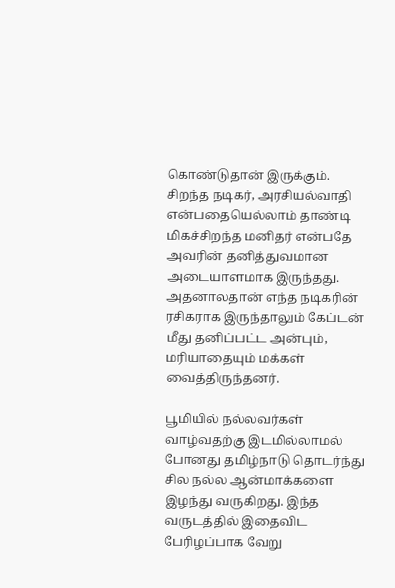கொண்டுதான் இருக்கும்.
சிறந்த நடிகர், அரசியல்வாதி என்பதையெல்லாம் தாண்டி மிகச்சிறந்த மனிதர் என்பதே அவரின் தனித்துவமான அடையாளமாக இருந்தது. அதனாலதான் எந்த நடிகரின் ரசிகராக இருந்தாலும் கேப்டன் மீது தனிப்பட்ட அன்பும், மரியாதையும் மக்கள் வைத்திருந்தனர்.

பூமியில் நல்லவர்கள் வாழ்வதற்கு இடமில்லாமல் போனது தமிழ்நாடு தொடர்ந்து சில நல்ல ஆன்மாக்களை இழந்து வருகிறது. இந்த வருடத்தில் இதைவிட பேரிழப்பாக வேறு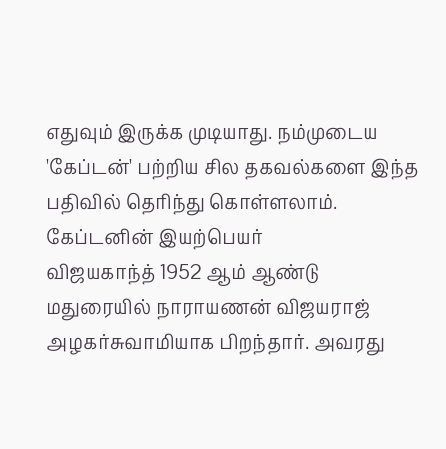எதுவும் இருக்க முடியாது. நம்முடைய 'கேப்டன்' பற்றிய சில தகவல்களை இந்த பதிவில் தெரிந்து கொள்ளலாம்.
கேப்டனின் இயற்பெயர்
விஜயகாந்த் 1952 ஆம் ஆண்டு மதுரையில் நாராயணன் விஜயராஜ் அழகர்சுவாமியாக பிறந்தார். அவரது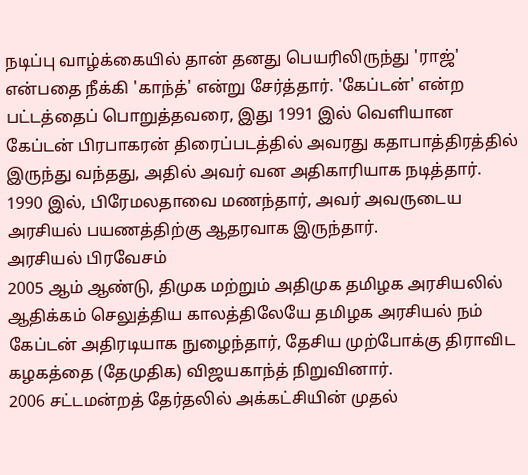நடிப்பு வாழ்க்கையில் தான் தனது பெயரிலிருந்து 'ராஜ்' என்பதை நீக்கி 'காந்த்' என்று சேர்த்தார். 'கேப்டன்' என்ற பட்டத்தைப் பொறுத்தவரை, இது 1991 இல் வெளியான கேப்டன் பிரபாகரன் திரைப்படத்தில் அவரது கதாபாத்திரத்தில் இருந்து வந்தது, அதில் அவர் வன அதிகாரியாக நடித்தார். 1990 இல், பிரேமலதாவை மணந்தார், அவர் அவருடைய அரசியல் பயணத்திற்கு ஆதரவாக இருந்தார்.
அரசியல் பிரவேசம்
2005 ஆம் ஆண்டு, திமுக மற்றும் அதிமுக தமிழக அரசியலில் ஆதிக்கம் செலுத்திய காலத்திலேயே தமிழக அரசியல் நம் கேப்டன் அதிரடியாக நுழைந்தார், தேசிய முற்போக்கு திராவிட கழகத்தை (தேமுதிக) விஜயகாந்த் நிறுவினார்.
2006 சட்டமன்றத் தேர்தலில் அக்கட்சியின் முதல்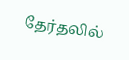தேர்தலில்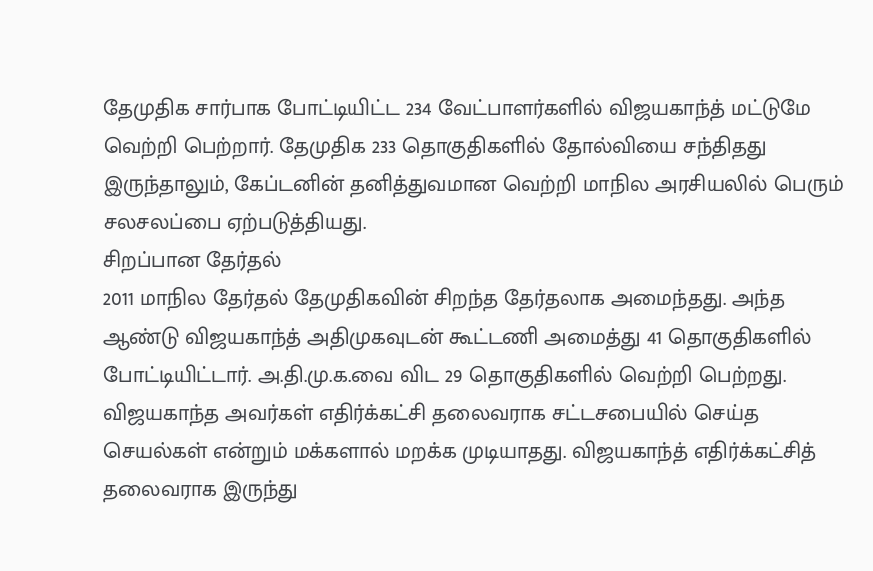தேமுதிக சார்பாக போட்டியிட்ட 234 வேட்பாளர்களில் விஜயகாந்த் மட்டுமே வெற்றி பெற்றார். தேமுதிக 233 தொகுதிகளில் தோல்வியை சந்திதது இருந்தாலும், கேப்டனின் தனித்துவமான வெற்றி மாநில அரசியலில் பெரும் சலசலப்பை ஏற்படுத்தியது.
சிறப்பான தேர்தல்
2011 மாநில தேர்தல் தேமுதிகவின் சிறந்த தேர்தலாக அமைந்தது. அந்த ஆண்டு விஜயகாந்த் அதிமுகவுடன் கூட்டணி அமைத்து 41 தொகுதிகளில் போட்டியிட்டார். அ.தி.மு.க.வை விட 29 தொகுதிகளில் வெற்றி பெற்றது.
விஜயகாந்த அவர்கள் எதிர்க்கட்சி தலைவராக சட்டசபையில் செய்த செயல்கள் என்றும் மக்களால் மறக்க முடியாதது. விஜயகாந்த் எதிர்க்கட்சித் தலைவராக இருந்து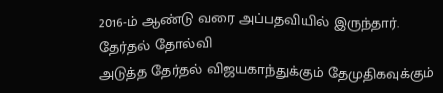2016-ம் ஆண்டு வரை அப்பதவியில் இருந்தார்.
தேர்தல் தோல்வி
அடுத்த தேர்தல் விஜயகாந்துக்கும் தேமுதிகவுக்கும்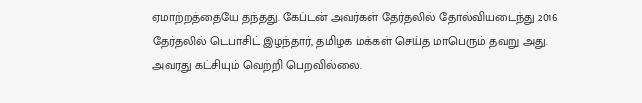ஏமாற்றத்தையே தந்தது. கேப்டன் அவர்கள் தேர்தலில் தோல்வியடைந்து 2016 தேர்தலில் டெபாசிட் இழந்தார், தமிழக மக்கள் செய்த மாபெரும் தவறு அது. அவரது கட்சியும் வெற்றி பெறவில்லை.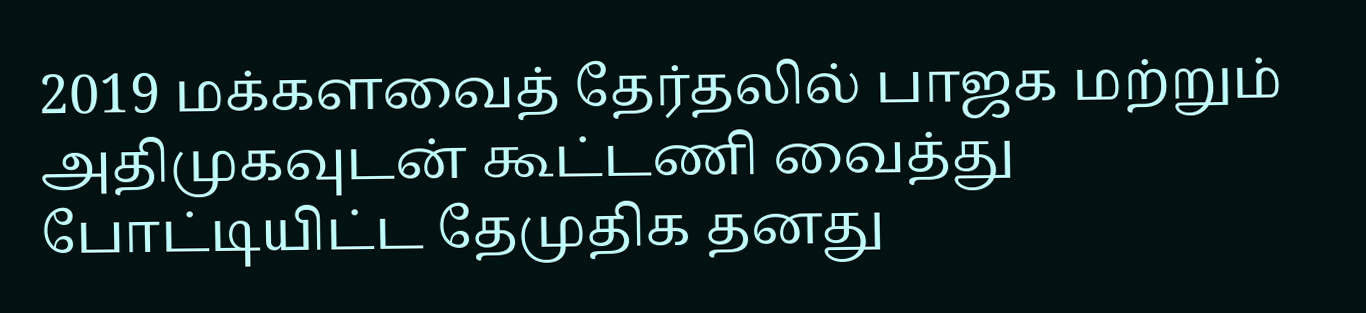2019 மக்களவைத் தேர்தலில் பாஜக மற்றும் அதிமுகவுடன் கூட்டணி வைத்து போட்டியிட்ட தேமுதிக தனது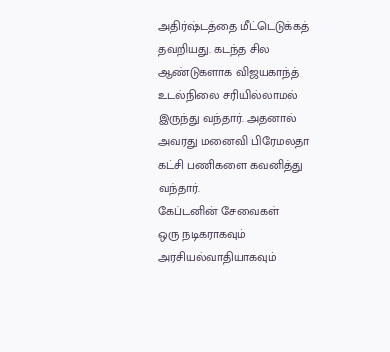அதிர்ஷ்டத்தை மீட்டெடுக்கத் தவறியது. கடந்த சில ஆண்டுகளாக விஜயகாந்த் உடல்நிலை சரியில்லாமல் இருந்து வந்தார். அதனால் அவரது மனைவி பிரேமலதா கட்சி பணிகளை கவனித்து வந்தார்.
கேப்டனின் சேவைகள்
ஒரு நடிகராகவும் அரசியல்வாதியாகவும்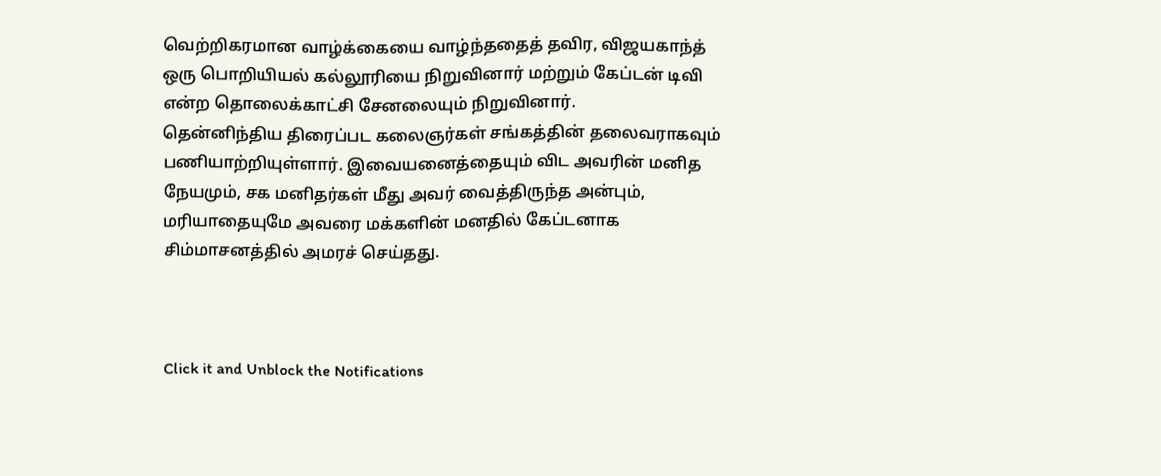வெற்றிகரமான வாழ்க்கையை வாழ்ந்ததைத் தவிர, விஜயகாந்த் ஒரு பொறியியல் கல்லூரியை நிறுவினார் மற்றும் கேப்டன் டிவி என்ற தொலைக்காட்சி சேனலையும் நிறுவினார்.
தென்னிந்திய திரைப்பட கலைஞர்கள் சங்கத்தின் தலைவராகவும் பணியாற்றியுள்ளார். இவையனைத்தையும் விட அவரின் மனித நேயமும், சக மனிதர்கள் மீது அவர் வைத்திருந்த அன்பும், மரியாதையுமே அவரை மக்களின் மனதில் கேப்டனாக சிம்மாசனத்தில் அமரச் செய்தது.



Click it and Unblock the Notifications